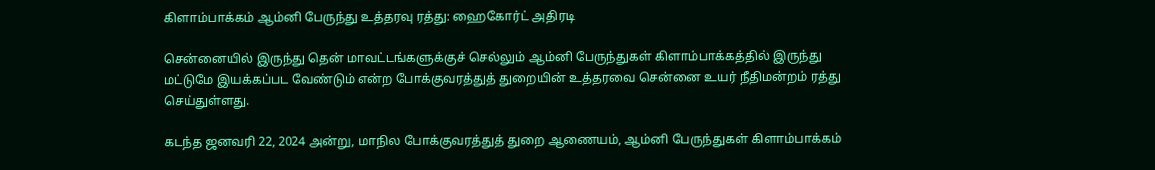கிளாம்பாக்கம் ஆம்னி பேருந்து உத்தரவு ரத்து: ஹைகோர்ட் அதிரடி

சென்னையில் இருந்து தென் மாவட்டங்களுக்குச் செல்லும் ஆம்னி பேருந்துகள் கிளாம்பாக்கத்தில் இருந்து மட்டுமே இயக்கப்பட வேண்டும் என்ற போக்குவரத்துத் துறையின் உத்தரவை சென்னை உயர் நீதிமன்றம் ரத்து செய்துள்ளது.

கடந்த ஜனவரி 22, 2024 அன்று, மாநில போக்குவரத்துத் துறை ஆணையம், ஆம்னி பேருந்துகள் கிளாம்பாக்கம்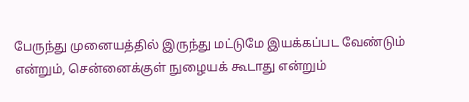பேருந்து முனையத்தில் இருந்து மட்டுமே இயக்கப்பட வேண்டும் என்றும், சென்னைக்குள் நுழையக் கூடாது என்றும்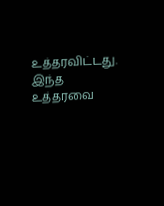உத்தரவிட்டது. இந்த உத்தரவை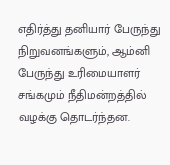எதிர்த்து தனியார் பேருந்து நிறுவனங்களும், ஆம்னி பேருந்து உரிமையாளர் சங்கமும் நீதிமன்றத்தில் வழக்கு தொடர்ந்தன.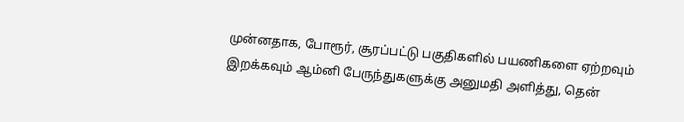முன்னதாக, போரூர், சூரப்பட்டு பகுதிகளில் பயணிகளை ஏற்றவும் இறக்கவும் ஆம்னி பேருந்துகளுக்கு அனுமதி அளித்து, தென்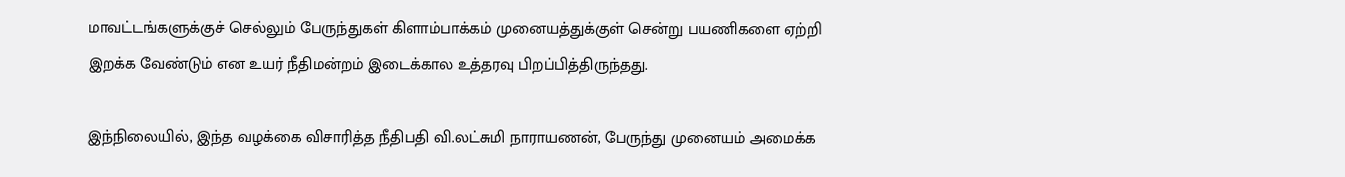மாவட்டங்களுக்குச் செல்லும் பேருந்துகள் கிளாம்பாக்கம் முனையத்துக்குள் சென்று பயணிகளை ஏற்றி இறக்க வேண்டும் என உயர் நீதிமன்றம் இடைக்கால உத்தரவு பிறப்பித்திருந்தது.

இந்நிலையில், இந்த வழக்கை விசாரித்த நீதிபதி வி.லட்சுமி நாராயணன், பேருந்து முனையம் அமைக்க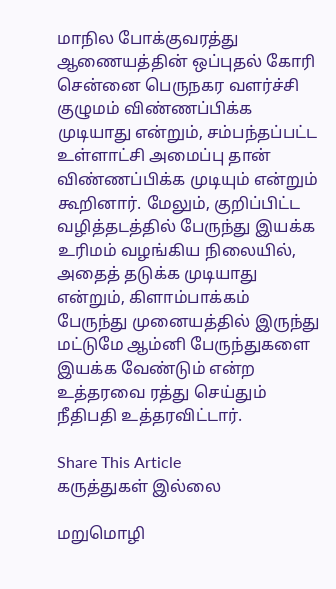மாநில போக்குவரத்து ஆணையத்தின் ஒப்புதல் கோரி சென்னை பெருநகர வளர்ச்சி குழுமம் விண்ணப்பிக்க முடியாது என்றும், சம்பந்தப்பட்ட உள்ளாட்சி அமைப்பு தான் விண்ணப்பிக்க முடியும் என்றும் கூறினார். மேலும், குறிப்பிட்ட வழித்தடத்தில் பேருந்து இயக்க உரிமம் வழங்கிய நிலையில், அதைத் தடுக்க முடியாது என்றும், கிளாம்பாக்கம் பேருந்து முனையத்தில் இருந்து மட்டுமே ஆம்னி பேருந்துகளை இயக்க வேண்டும் என்ற உத்தரவை ரத்து செய்தும் நீதிபதி உத்தரவிட்டார்.

Share This Article
கருத்துகள் இல்லை

மறுமொழி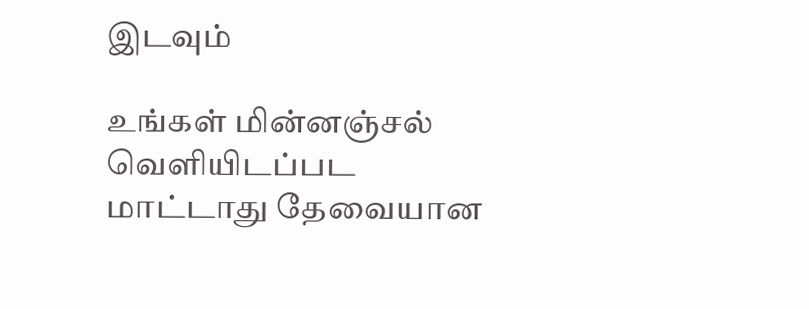இடவும்

உங்கள் மின்னஞ்சல் வெளியிடப்பட மாட்டாது தேவையான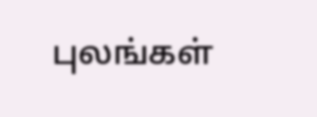புலங்கள்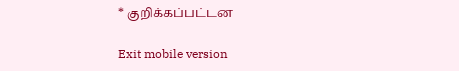* குறிக்கப்பட்டன

Exit mobile version